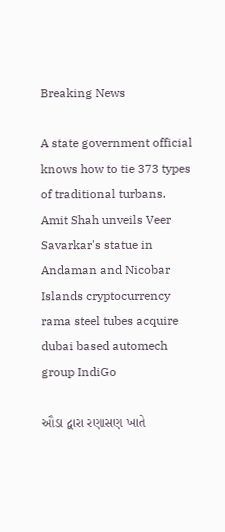Breaking News

A state government official knows how to tie 373 types of traditional turbans. Amit Shah unveils Veer Savarkar's statue in Andaman and Nicobar Islands cryptocurrency rama steel tubes acquire dubai based automech group IndiGo

ઔડા દ્વારા રણાસણ ખાતે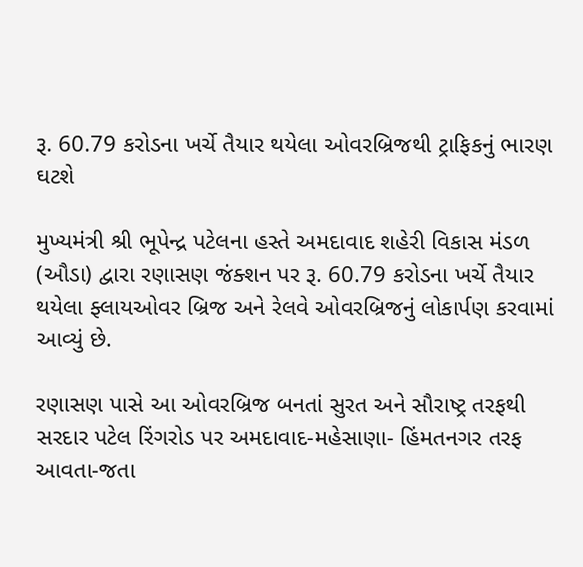રૂ. 60.79 કરોડના ખર્ચે તૈયાર થયેલા ઓવરબ્રિજથી ટ્રાફિકનું ભારણ ઘટશે

મુખ્યમંત્રી શ્રી ભૂપેન્દ્ર પટેલના હસ્તે અમદાવાદ શહેરી વિકાસ મંડળ (ઔડા) દ્વારા રણાસણ જંક્શન પર રૂ. 60.79 કરોડના ખર્ચે તૈયાર થયેલા ફ્લાયઓવર બ્રિજ અને રેલવે ઓવરબ્રિજનું લોકાર્પણ કરવામાં આવ્યું છે.

રણાસણ પાસે આ ઓવરબ્રિજ બનતાં સુરત અને સૌરાષ્ટ્ર તરફથી સરદાર પટેલ રિંગરોડ પર અમદાવાદ-મહેસાણા- હિંમતનગર તરફ આવતા-જતા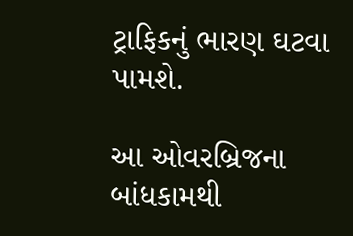ટ્રાફિકનું ભારણ ઘટવા પામશે.

આ ઓવરબ્રિજના બાંધકામથી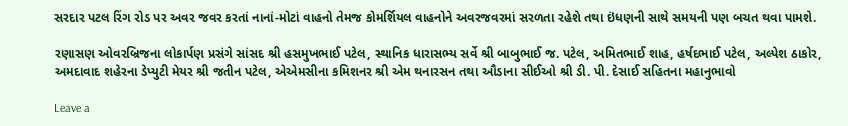સરદાર પટલ રિંગ રોડ પર અવર જવર કરતાં નાનાં-મોટાં વાહનો તેમજ કોમર્શિયલ વાહનોને અવરજવરમાં સરળતા રહેશે તથા ઇંધણની સાથે સમયની પણ બચત થવા પામશે.

રણાસણ ઓવરબ્રિજના લોકાર્પણ પ્રસંગે સાંસદ શ્રી હસમુખભાઈ પટેલ, સ્થાનિક ધારાસભ્ય સર્વે શ્રી બાબુભાઈ જ. પટેલ, અમિતભાઈ શાહ, હર્ષદભાઈ પટેલ, અલ્પેશ ઠાકોર, અમદાવાદ શહેરના ડેપ્યુટી મેયર શ્રી જતીન પટેલ, એએમસીના કમિશનર શ્રી એમ થનારસન તથા ઔડાના સીઈઓ શ્રી ડી. પી. દેસાઈ સહિતના મહાનુભાવો

Leave a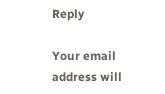Reply

Your email address will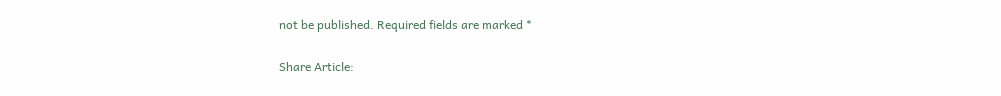not be published. Required fields are marked *

Share Article: